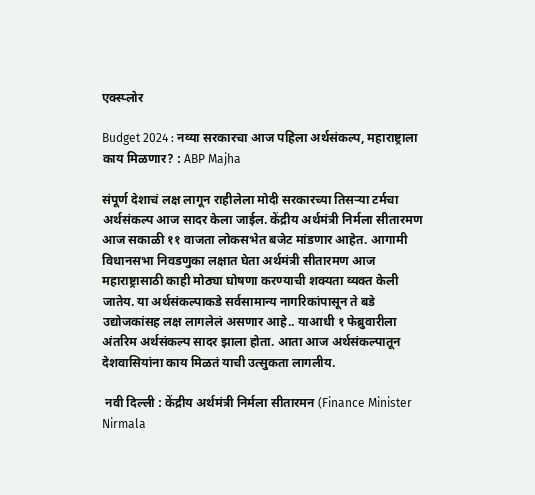एक्स्प्लोर

Budget 2024 : नव्या सरकारचा आज पहिला अर्थसंकल्प, महाराष्ट्राला काय मिळणार? : ABP Majha

संपूर्ण देशाचं लक्ष लागून राहीलेला मोदी सरकारच्या तिसऱ्या टर्मचा अर्थसंकल्प आज सादर केला जाईल. केंद्रीय अर्थमंत्री निर्मला सीतारमण आज सकाळी ११ वाजता लोकसभेत बजेट मांडणार आहेत. आगामी विधानसभा निवडणुका लक्षात घेता अर्थमंत्री सीतारमण आज महाराष्ट्रासाठी काही मोठ्या घोषणा करण्याची शक्यता व्यक्त केली जातेय. या अर्थसंकल्पाकडे सर्वसामान्य नागरिकांपासून ते बडे उद्योजकांसह लक्ष लागलेलं असणार आहे.. याआधी १ फेब्रुवारीला अंतरिम अर्थसंकल्प सादर झाला होता. आता आज अर्थसंकल्पातून देशवासियांना काय मिळतं याची उत्सुकता लागलीय.

 नवी दिल्ली : केंद्रीय अर्थमंत्री निर्मला सीतारमन (Finance Minister Nirmala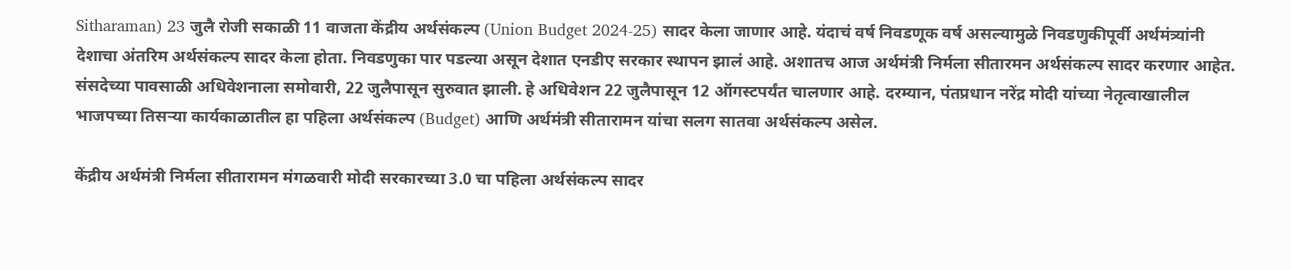Sitharaman) 23 जुलै रोजी सकाळी 11 वाजता केंद्रीय अर्थसंकल्प (Union Budget 2024-25) सादर केला जाणार आहे. यंदाचं वर्ष निवडणूक वर्ष असल्यामुळे निवडणुकीपूर्वी अर्थमंत्र्यांनी देशाचा अंतरिम अर्थसंकल्प सादर केला होता. निवडणुका पार पडल्या असून देशात एनडीए सरकार स्थापन झालं आहे. अशातच आज अर्थमंत्री निर्मला सीतारमन अर्थसंकल्प सादर करणार आहेत. संसदेच्या पावसाळी अधिवेशनाला समोवारी, 22 जुलैपासून सुरुवात झाली. हे अधिवेशन 22 जुलैपासून 12 ऑगस्टपर्यंत चालणार आहे. दरम्यान, पंतप्रधान नरेंद्र मोदी यांच्या नेतृत्वाखालील भाजपच्या तिसऱ्या कार्यकाळातील हा पहिला अर्थसंकल्प (Budget) आणि अर्थमंत्री सीतारामन यांचा सलग सातवा अर्थसंकल्प असेल.

केंद्रीय अर्थमंत्री निर्मला सीतारामन मंगळवारी मोदी सरकारच्या 3.0 चा पहिला अर्थसंकल्प सादर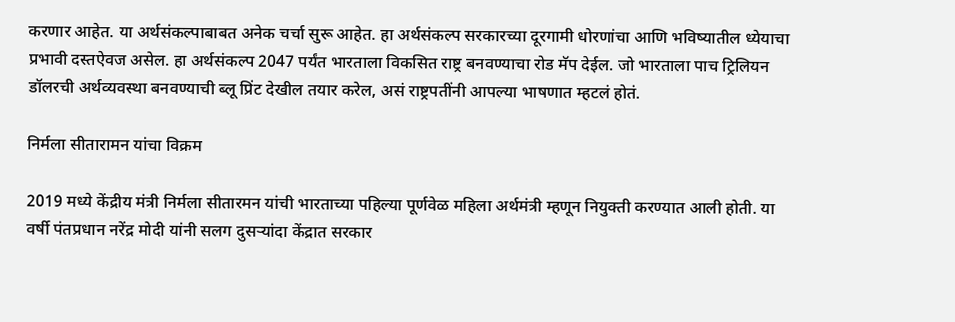करणार आहेत. या अर्थसंकल्पाबाबत अनेक चर्चा सुरू आहेत. हा अर्थसंकल्प सरकारच्या दूरगामी धोरणांचा आणि भविष्यातील ध्येयाचा प्रभावी दस्तऐवज असेल. हा अर्थसंकल्प 2047 पर्यंत भारताला विकसित राष्ट्र बनवण्याचा रोड मॅप देईल. जो भारताला पाच ट्रिलियन डॉलरची अर्थव्यवस्था बनवण्याची ब्लू प्रिंट देखील तयार करेल, असं राष्ट्रपतींनी आपल्या भाषणात म्हटलं होतं.

निर्मला सीतारामन यांचा विक्रम

2019 मध्ये केंद्रीय मंत्री निर्मला सीतारमन यांची भारताच्या पहिल्या पूर्णवेळ महिला अर्थमंत्री म्हणून नियुक्ती करण्यात आली होती. या वर्षी पंतप्रधान नरेंद्र मोदी यांनी सलग दुसऱ्यांदा केंद्रात सरकार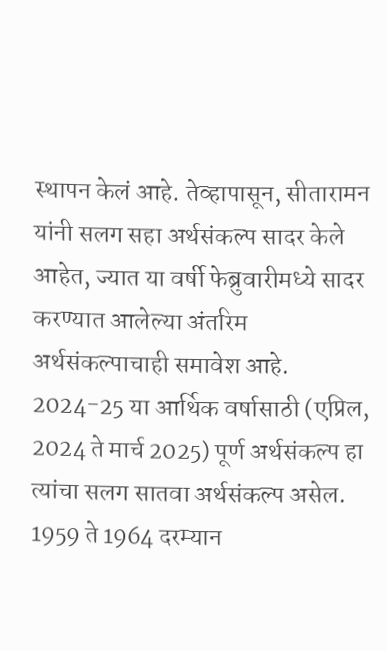स्थापन केलं आहे. तेव्हापासून, सीतारामन यांनी सलग सहा अर्थसंकल्प सादर केले आहेत, ज्यात या वर्षी फेब्रुवारीमध्ये सादर करण्यात आलेल्या अंतरिम अर्थसंकल्पाचाही समावेश आहे. 2024-25 या आर्थिक वर्षासाठी (एप्रिल, 2024 ते मार्च 2025) पूर्ण अर्थसंकल्प हा त्यांचा सलग सातवा अर्थसंकल्प असेल. 1959 ते 1964 दरम्यान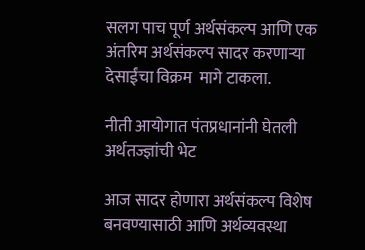सलग पाच पूर्ण अर्थसंकल्प आणि एक अंतरिम अर्थसंकल्प सादर करणाऱ्या देसाईंचा विक्रम  मागे टाकला.

नीती आयोगात पंतप्रधानांनी घेतली अर्थतज्ज्ञांची भेट

आज सादर होणारा अर्थसंकल्प विशेष बनवण्यासाठी आणि अर्थव्यवस्था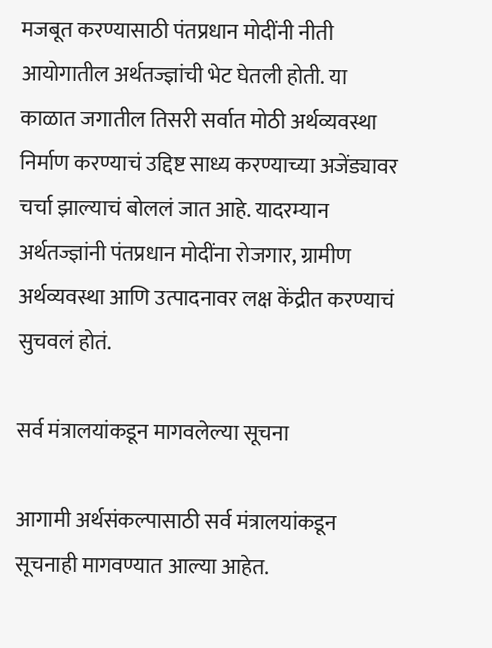मजबूत करण्यासाठी पंतप्रधान मोदींनी नीती आयोगातील अर्थतज्ज्ञांची भेट घेतली होती. या काळात जगातील तिसरी सर्वात मोठी अर्थव्यवस्था निर्माण करण्याचं उद्दिष्ट साध्य करण्याच्या अजेंड्यावर चर्चा झाल्याचं बोललं जात आहे. यादरम्यान अर्थतज्ज्ञांनी पंतप्रधान मोदींना रोजगार, ग्रामीण अर्थव्यवस्था आणि उत्पादनावर लक्ष केंद्रीत करण्याचं सुचवलं होतं.

सर्व मंत्रालयांकडून मागवलेल्या सूचना

आगामी अर्थसंकल्पासाठी सर्व मंत्रालयांकडून सूचनाही मागवण्यात आल्या आहेत.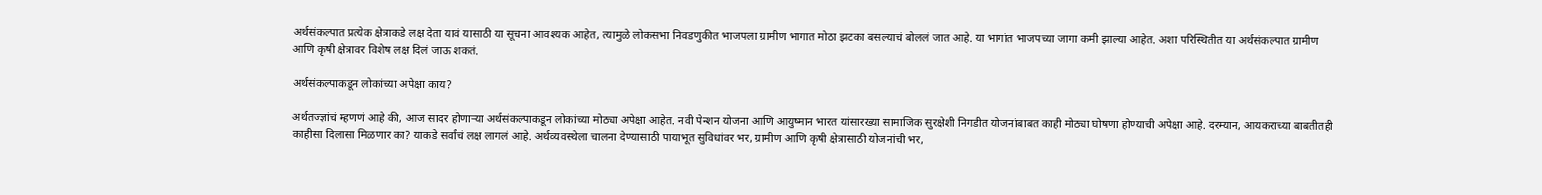अर्थसंकल्पात प्रत्येक क्षेत्राकडे लक्ष देता यावं यासाठी या सूचना आवश्यक आहेत, त्यामुळे लोकसभा निवडणुकीत भाजपला ग्रामीण भागात मोठा झटका बसल्याचं बोललं जात आहे. या भागांत भाजपच्या जागा कमी झाल्या आहेत. अशा परिस्थितीत या अर्थसंकल्पात ग्रामीण आणि कृषी क्षेत्रावर विशेष लक्ष दिलं जाऊ शकतं.

अर्थसंकल्पाकडून लोकांच्या अपेक्षा काय?

अर्थतज्ज्ञांचं म्हणणं आहे की, आज सादर होणाऱ्या अर्थसंकल्पाकडून लोकांच्या मोठ्या अपेक्षा आहेत. नवी पेन्शन योजना आणि आयुष्मान भारत यांसारख्या सामाजिक सुरक्षेशी निगडीत योजनांबाबत काही मोठ्या घोषणा होण्याची अपेक्षा आहे. दरम्यान, आयकराच्या बाबतीतही काहीसा दिलासा मिळणार का? याकडे सर्वांचं लक्ष लागलं आहे. अर्थव्यवस्थेला चालना देण्यासाठी पायाभूत सुविधांवर भर, ग्रामीण आणि कृषी क्षेत्रासाठी योजनांची भर,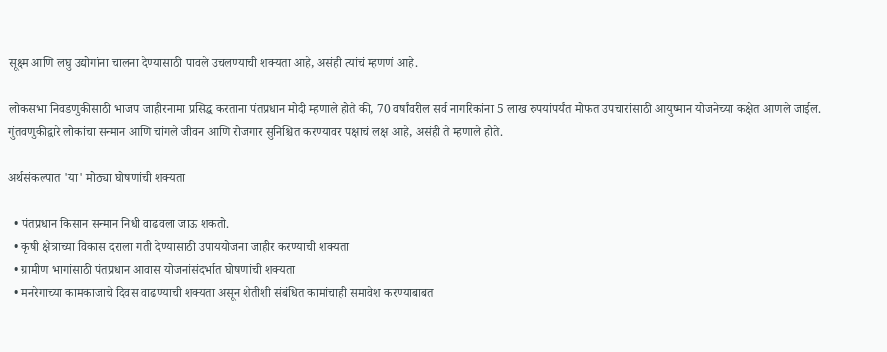सूक्ष्म आणि लघु उद्योगांना चालना देण्यासाठी पावले उचलण्याची शक्यता आहे, असंही त्यांचं म्हणणं आहे.

लोकसभा निवडणुकीसाठी भाजप जाहीरनामा प्रसिद्ध करताना पंतप्रधान मोदी म्हणाले होते की, 70 वर्षांवरील सर्व नागरिकांना 5 लाख रुपयांपर्यंत मोफत उपचारांसाठी आयुष्मान योजनेच्या कक्षेत आणले जाईल. गुंतवणुकीद्वारे लोकांचा सन्मान आणि चांगले जीवन आणि रोजगार सुनिश्चित करण्यावर पक्षाचं लक्ष आहे, असंही ते म्हणाले होते.

अर्थसंकल्पात 'या' मोठ्या घोषणांची शक्यता

  • पंतप्रधान किसान सन्मान निधी वाढवला जाऊ शकतो.
  • कृषी क्षेत्राच्या विकास दराला गती देण्यासाठी उपाययोजना जाहीर करण्याची शक्यता
  • ग्रामीण भागांसाठी पंतप्रधान आवास योजनांसंदर्भात घोषणांची शक्यता
  • मनरेगाच्या कामकाजाचे दिवस वाढण्याची शक्यता असून शेतीशी संबंधित कामांचाही समावेश करण्याबाबत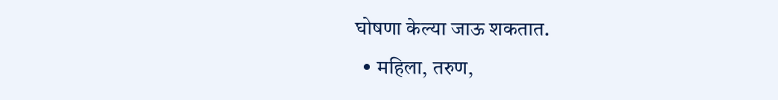घोषणा केल्या जाऊ शकतात.
  • महिला, तरुण,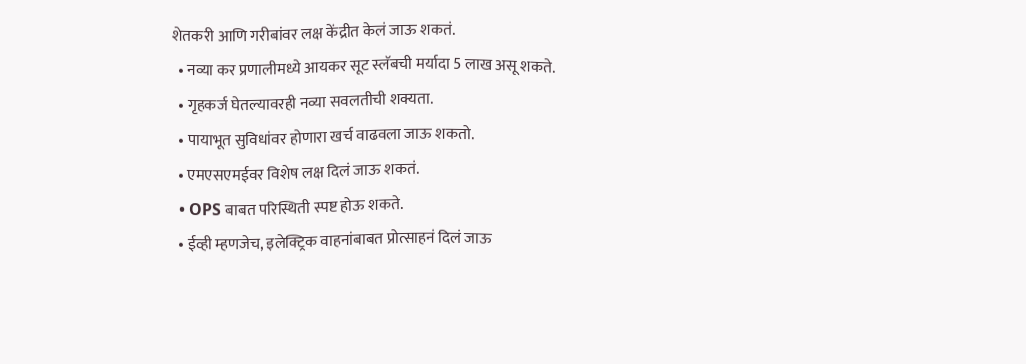शेतकरी आणि गरीबांवर लक्ष केंद्रीत केलं जाऊ शकतं.
  • नव्या कर प्रणालीमध्ये आयकर सूट स्लॅबची मर्यादा 5 लाख असू शकते.
  • गृहकर्ज घेतल्यावरही नव्या सवलतीची शक्यता.
  • पायाभूत सुविधांवर होणारा खर्च वाढवला जाऊ शकतो.
  • एमएसएमईवर विशेष लक्ष दिलं जाऊ शकतं.
  • OPS बाबत परिस्थिती स्पष्ट होऊ शकते.
  • ईव्ही म्हणजेच, इलेक्ट्रिक वाहनांबाबत प्रोत्साहनं दिलं जाऊ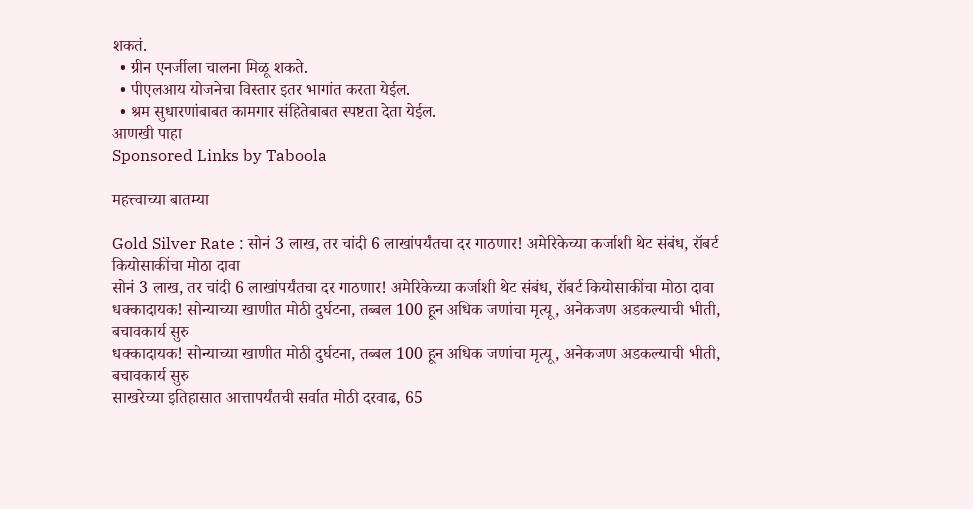शकतं.
  • ग्रीन एनर्जीला चालना मिळू शकते.
  • पीएलआय योजनेचा विस्तार इतर भागांत करता येईल.
  • श्रम सुधारणांबाबत कामगार संहितेबाबत स्पष्टता देता येईल.
आणखी पाहा
Sponsored Links by Taboola

महत्त्वाच्या बातम्या

Gold Silver Rate : सोनं 3 लाख, तर चांदी 6 लाखांपर्यंतचा दर गाठणार! अमेरिकेच्या कर्जाशी थेट संबंध, रॉबर्ट कियोसाकींचा मोठा दावा
सोनं 3 लाख, तर चांदी 6 लाखांपर्यंतचा दर गाठणार! अमेरिकेच्या कर्जाशी थेट संबंध, रॉबर्ट कियोसाकींचा मोठा दावा
धक्कादायक! सोन्याच्या खाणीत मोठी दुर्घटना, तब्बल 100 हून अधिक जणांचा मृत्यू, अनेकजण अडकल्याची भीती, बचावकार्य सुरु
धक्कादायक! सोन्याच्या खाणीत मोठी दुर्घटना, तब्बल 100 हून अधिक जणांचा मृत्यू, अनेकजण अडकल्याची भीती, बचावकार्य सुरु
साखरेच्या इतिहासात आत्तापर्यंतची सर्वात मोठी दरवाढ, 65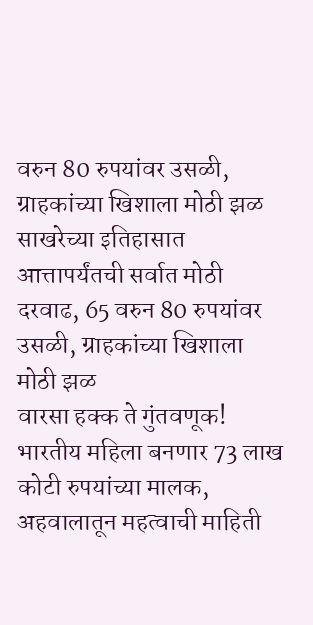वरुन 80 रुपयांवर उसळी, ग्राहकांच्या खिशाला मोठी झळ
साखरेच्या इतिहासात आत्तापर्यंतची सर्वात मोठी दरवाढ, 65 वरुन 80 रुपयांवर उसळी, ग्राहकांच्या खिशाला मोठी झळ
वारसा हक्क ते गुंतवणूक! भारतीय महिला बनणार 73 लाख कोटी रुपयांच्या मालक, अहवालातून महत्वाची माहिती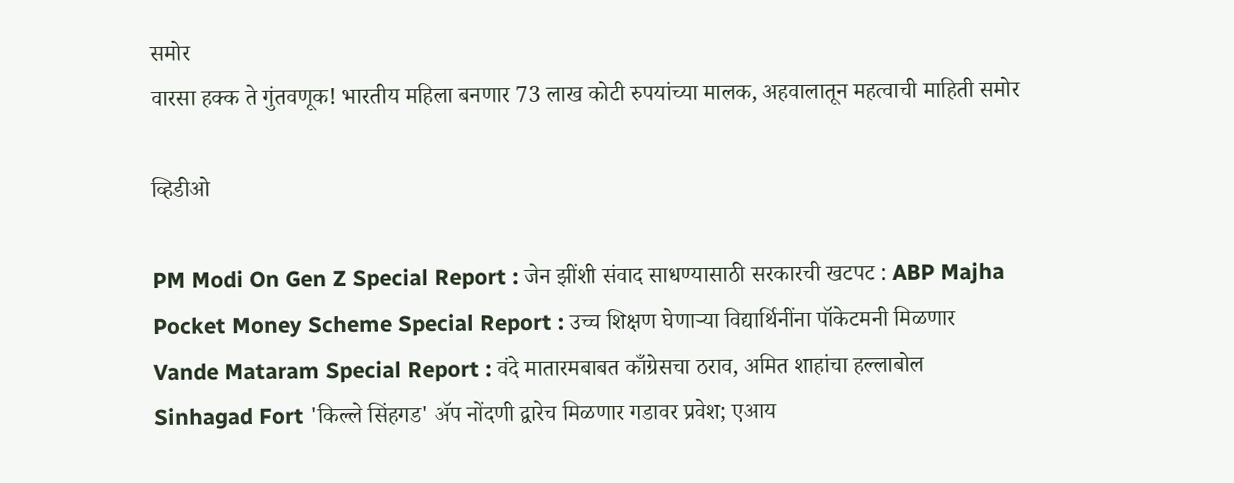समोर
वारसा हक्क ते गुंतवणूक! भारतीय महिला बनणार 73 लाख कोटी रुपयांच्या मालक, अहवालातून महत्वाची माहिती समोर

व्हिडीओ

PM Modi On Gen Z Special Report : जेन झींशी संवाद साधण्यासाठी सरकारची खटपट : ABP Majha
Pocket Money Scheme Special Report : उच्च शिक्षण घेणाऱ्या विद्यार्थिनींना पॉकेटमनी मिळणार
Vande Mataram Special Report : वंदे मातारमबाबत काँग्रेसचा ठराव, अमित शाहांचा हल्लाबोल
Sinhagad Fort 'किल्ले सिंहगड' ॲप नोंदणी द्वारेच मिळणार गडावर प्रवेश; एआय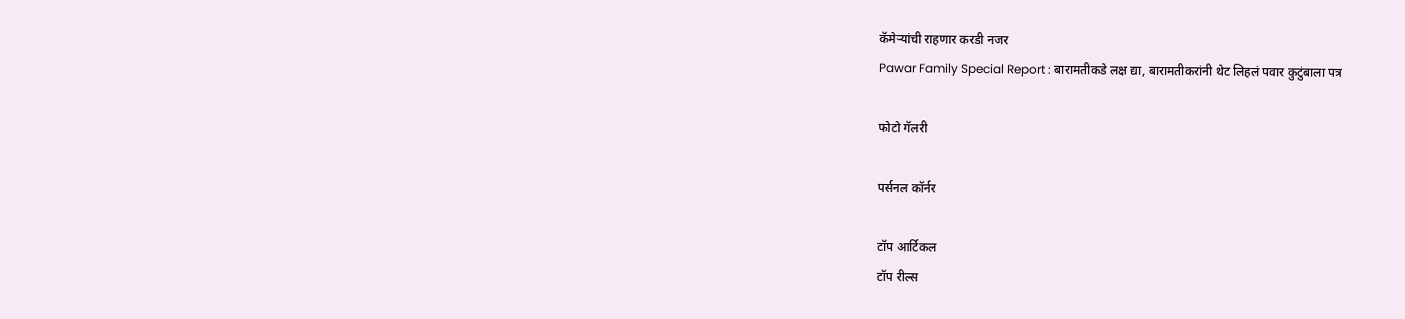कॅमेऱ्यांची राहणार करडी नजर
Pawar Family Special Report : बारामतीकडे लक्ष द्या, बारामतीकरांनी थेट लिहलं पवार कुटुंबाला पत्र

फोटो गॅलरी

पर्सनल कॉर्नर

टॉप आर्टिकल
टॉप रील्स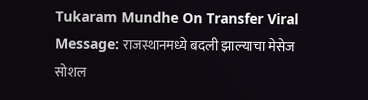Tukaram Mundhe On Transfer Viral Message: राजस्थानमध्ये बदली झाल्याचा मेसेज सोशल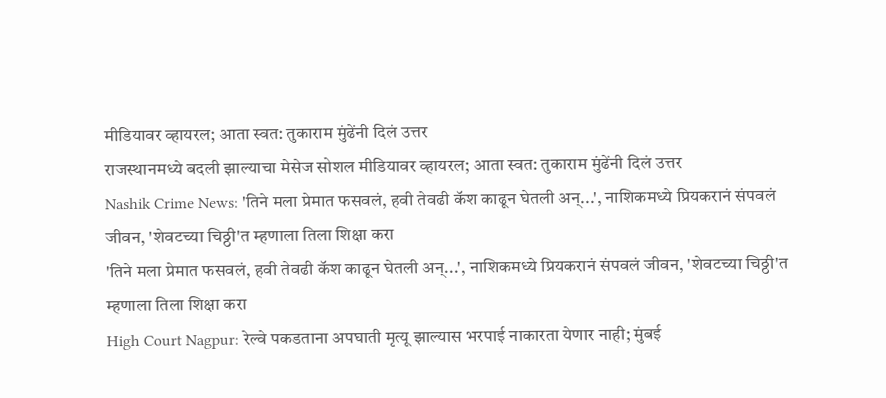मीडियावर व्हायरल; आता स्वत: तुकाराम मुंढेंनी दिलं उत्तर
राजस्थानमध्ये बदली झाल्याचा मेसेज सोशल मीडियावर व्हायरल; आता स्वत: तुकाराम मुंढेंनी दिलं उत्तर
Nashik Crime News: 'तिने मला प्रेमात फसवलं, हवी तेवढी कॅश काढून घेतली अन्...', नाशिकमध्ये प्रियकरानं संपवलं जीवन, 'शेवटच्या चिठ्ठी'त म्हणाला तिला शिक्षा करा
'तिने मला प्रेमात फसवलं, हवी तेवढी कॅश काढून घेतली अन्...', नाशिकमध्ये प्रियकरानं संपवलं जीवन, 'शेवटच्या चिठ्ठी'त म्हणाला तिला शिक्षा करा
High Court Nagpur: रेल्वे पकडताना अपघाती मृत्यू झाल्यास भरपाई नाकारता येणार नाही; मुंबई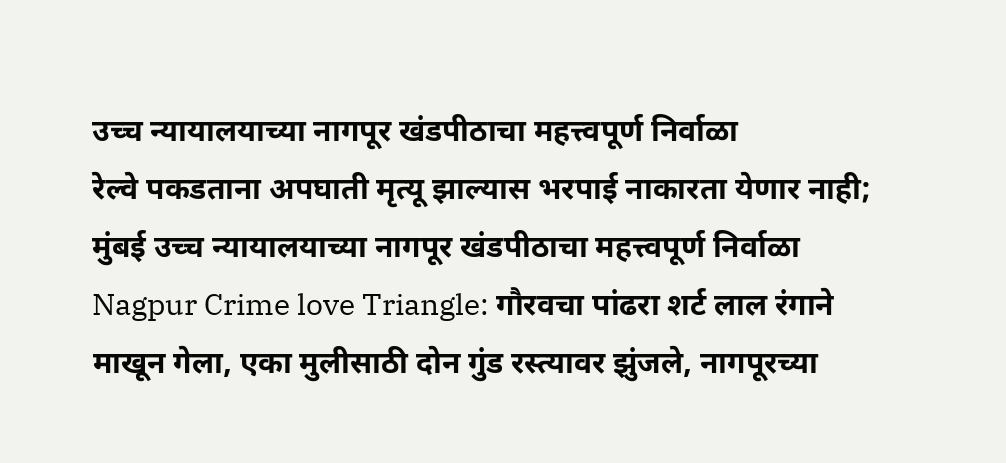उच्च न्यायालयाच्या नागपूर खंडपीठाचा महत्त्वपूर्ण निर्वाळा
रेल्वे पकडताना अपघाती मृत्यू झाल्यास भरपाई नाकारता येणार नाही; मुंबई उच्च न्यायालयाच्या नागपूर खंडपीठाचा महत्त्वपूर्ण निर्वाळा
Nagpur Crime love Triangle: गौरवचा पांढरा शर्ट लाल रंगाने माखून गेला, एका मुलीसाठी दोन गुंड रस्त्यावर झुंजले, नागपूरच्या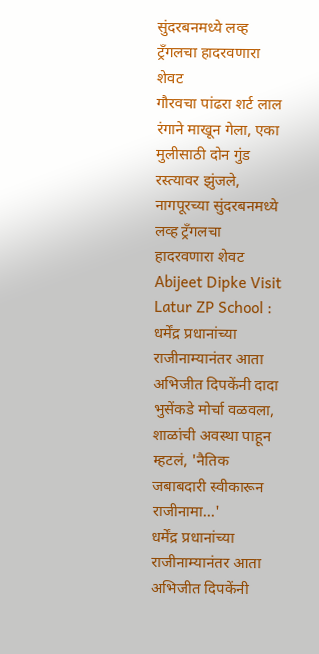सुंदरबनमध्ये लव्ह ट्रँगलचा हादरवणारा शेवट
गौरवचा पांढरा शर्ट लाल रंगाने माखून गेला, एका मुलीसाठी दोन गुंड रस्त्यावर झुंजले, नागपूरच्या सुंदरबनमध्ये लव्ह ट्रँगलचा हादरवणारा शेवट
Abijeet Dipke Visit Latur ZP School : धर्मेंद्र प्रधानांच्या राजीनाम्यानंतर आता अभिजीत दिपकेंनी दादा भुसेंकडे मोर्चा वळवला, शाळांची अवस्था पाहून म्हटलं, 'नैतिक जबाबदारी स्वीकारून राजीनामा...'
धर्मेंद्र प्रधानांच्या राजीनाम्यानंतर आता अभिजीत दिपकेंनी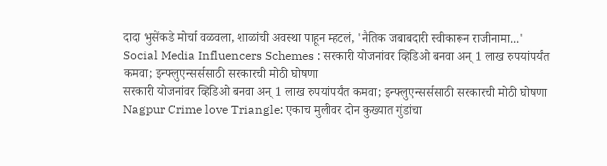दादा भुसेंकडे मोर्चा वळवला, शाळांची अवस्था पाहून म्हटलं, 'नैतिक जबाबदारी स्वीकारून राजीनामा...'
Social Media Influencers Schemes : सरकारी योजनांवर व्हिडिओ बनवा अन् 1 लाख रुपयांपर्यंत कमवा; इन्फ्लुएन्सर्ससाठी सरकारची मोठी घोषणा
सरकारी योजनांवर व्हिडिओ बनवा अन् 1 लाख रुपयांपर्यंत कमवा; इन्फ्लुएन्सर्ससाठी सरकारची मोठी घोषणा
Nagpur Crime love Triangle: एकाच मुलीवर दोन कुख्यात गुंडांचा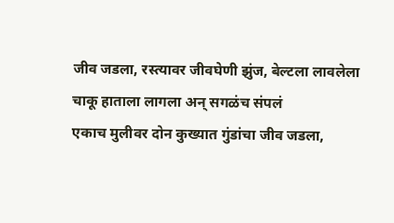जीव जडला, रस्त्यावर जीवघेणी झुंज, बेल्टला लावलेला चाकू हाताला लागला अन् सगळंच संपलं
एकाच मुलीवर दोन कुख्यात गुंडांचा जीव जडला,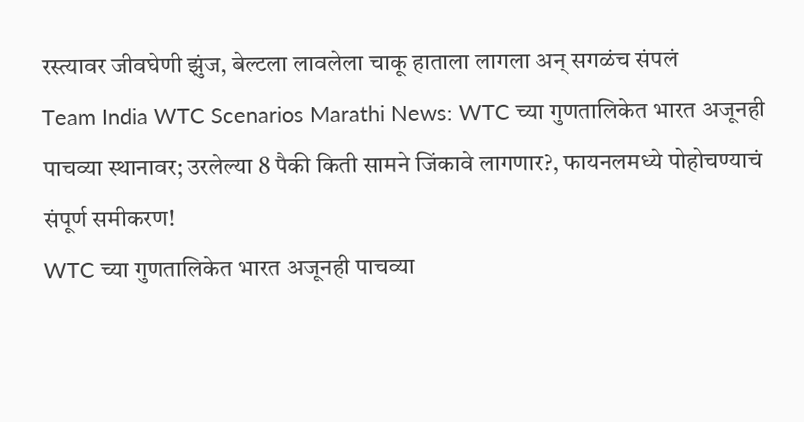रस्त्यावर जीवघेणी झुंज, बेल्टला लावलेला चाकू हाताला लागला अन् सगळंच संपलं
Team India WTC Scenarios Marathi News: WTC च्या गुणतालिकेत भारत अजूनही पाचव्या स्थानावर; उरलेल्या 8 पैकी किती सामने जिंकावे लागणार?, फायनलमध्ये पोहोचण्याचं संपूर्ण समीकरण!
WTC च्या गुणतालिकेत भारत अजूनही पाचव्या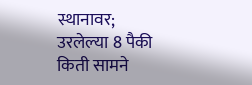स्थानावर; उरलेल्या 8 पैकी किती सामने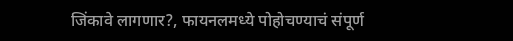जिंकावे लागणार?, फायनलमध्ये पोहोचण्याचं संपूर्ण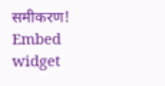समीकरण!
Embed widget